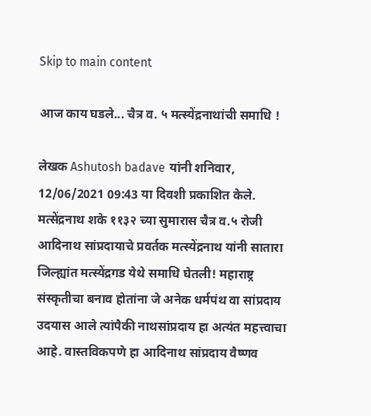Skip to main content

आज काय घडले... चैत्र व. ५ मत्स्येंद्रनाथांची समाधि !

लेखक Ashutosh badave यांनी शनिवार, 12/06/2021 09:43 या दिवशी प्रकाशित केले.
मत्सेंद्रनाथ शके ११३२ च्या सुमारास चैत्र व.५ रोजी आदिनाथ सांप्रदायाचे प्रवर्तक मत्स्येंद्रनाथ यांनी सातारा जिल्ह्यांत मत्स्येंद्रगड येथे समाधि घेतली! महाराष्ट्र संस्कृतीचा बनाव होतांना जे अनेक धर्मपंथ वा सांप्रदाय उदयास आले त्यांपैकी नाथसांप्रदाय हा अत्यंत महत्त्वाचा आहे. वास्तविकपणे हा आदिनाथ सांप्रदाय वैष्णव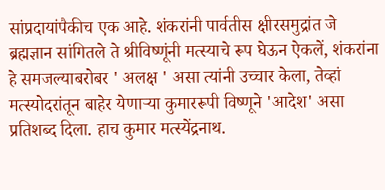सांप्रदायांपैकीच एक आहे. शंकरांनी पार्वतीस क्षीरसमुद्रांत जे ब्रह्मज्ञान सांगितले ते श्रीविष्णूंनी मत्स्याचे रूप घेऊन ऐकलें, शंकरांना हे समजल्याबरोबर ' अलक्ष ' असा त्यांनी उच्चार केला, तेव्हां मत्स्योदरांतून बाहेर येणाऱ्या कुमाररूपी विष्णूने 'आदेश' असा प्रतिशब्द दिला. हाच कुमार मत्स्येंद्रनाथ.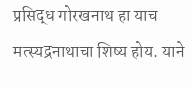प्रसिद्ध गोरखनाथ हा याच मत्स्यद्रनाथाचा शिष्य होय. याने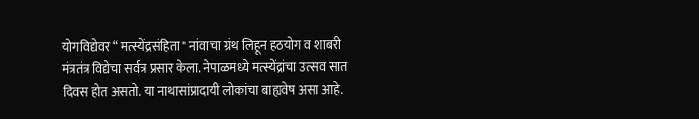योगविद्येवर “ मत्स्येंद्रसंहिता" नांवाचा ग्रंथ लिहून हठयोग व शाबरी मंत्रतंत्र विद्येचा सर्वत्र प्रसार केला. नेपाळमध्ये मत्स्येंद्रांचा उत्सव सात दिवस होत असतो. या नाथासांप्रादायी लोकांचा बाह्यवेष असा आहे.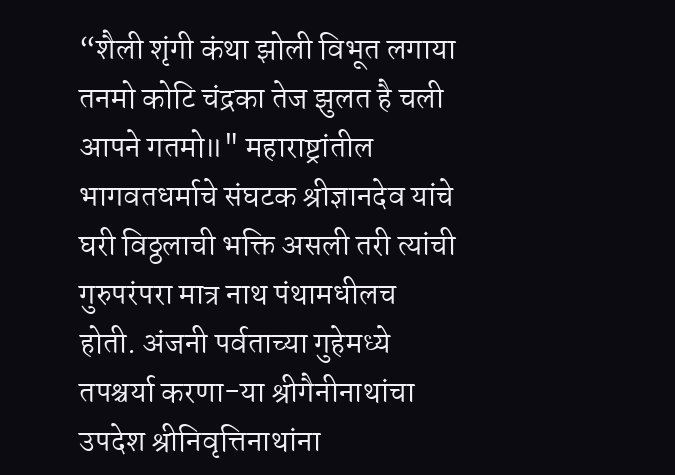“शैली शृंगी कंथा झोली विभूत लगाया तनमो कोटि चंद्रका तेज झुलत है चली आपने गतमो॥" महाराष्ट्रांतील भागवतधर्माचे संघटक श्रीज्ञानदेव यांचे घरी विठ्ठलाची भक्ति असली तरी त्यांची गुरुपरंपरा मात्र नाथ पंथामधीलच होती. अंजनी पर्वताच्या गुहेमध्ये तपश्चर्या करणा-या श्रीगैनीनाथांचा उपदेश श्रीनिवृत्तिनाथांना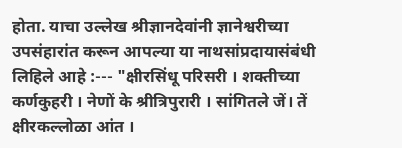होता. याचा उल्लेख श्रीज्ञानदेवांनी ज्ञानेश्वरीच्या उपसंहारांत करून आपल्या या नाथसांप्रदायासंबंधी लिहिले आहे :--- "क्षीरसिंधू परिसरी । शक्तीच्या कर्णकुहरी । नेणों के श्रीत्रिपुरारी । सांगितले जें। तें क्षीरकल्लोळा आंत ।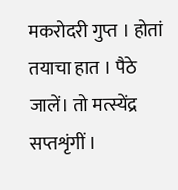मकरोदरी गुप्त । होतां तयाचा हात । पैठे जालें। तो मत्स्येंद्र सप्तशृंगीं ।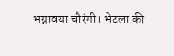भग्नावया चौरंगी। भेटला की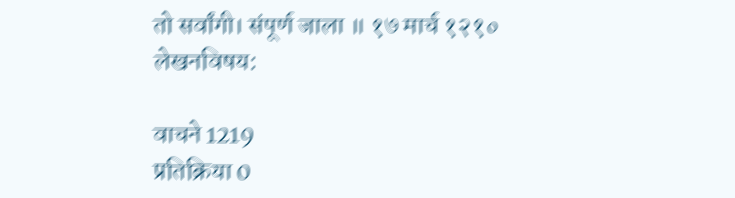तो सर्वांगी। संपूर्ण जाला ॥ १७ मार्च १२१०
लेखनविषय:

वाचने 1219
प्रतिक्रिया 0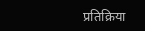प्रतिक्रिया